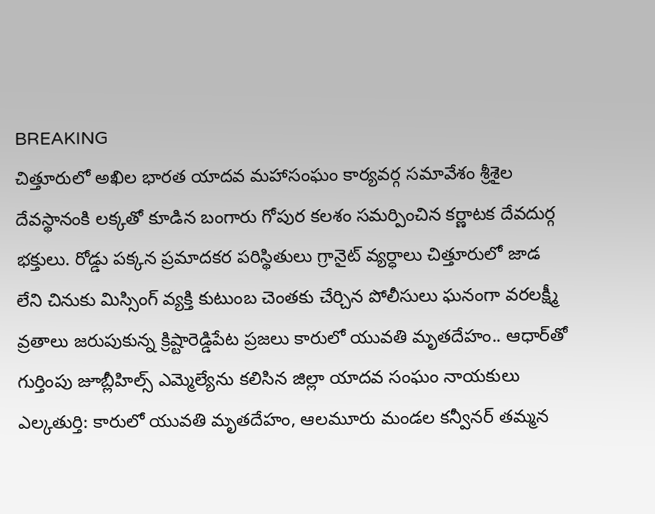BREAKING
చిత్తూరులో అఖిల భారత యాదవ మహాసంఘం కార్యవర్గ సమావేశం శ్రీశైల దేవస్థానంకి లక్కతో కూడిన బంగారు గోపుర కలశం సమర్పించిన కర్ణాటక దేవదుర్గ భక్తులు. రోడ్డు పక్కన ప్రమాదకర పరిస్థితులు గ్రానైట్ వ్యర్ధాలు చిత్తూరులో జాడ లేని చినుకు మిస్సింగ్ వ్యక్తి కుటుంబ చెంతకు చేర్చిన పోలీసులు ఘనంగా వరలక్ష్మీ వ్రతాలు జరుపుకున్న క్రిష్టారెడ్డిపేట ప్రజలు కారులో యువతి మృతదేహం.. ఆధార్‌తో గుర్తింపు జూబ్లీహిల్స్ ఎమ్మెల్యేను కలిసిన జిల్లా యాదవ సంఘం నాయకులు ఎల్కతుర్తి: కారులో యువతి మృతదేహం, ఆలమూరు మండల కన్వీనర్ తమ్మన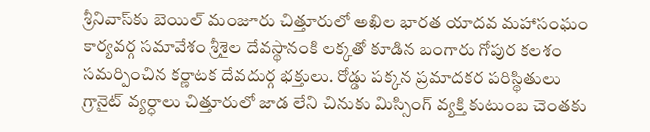శ్రీనివాస్‌కు బెయిల్ మంజూరు చిత్తూరులో అఖిల భారత యాదవ మహాసంఘం కార్యవర్గ సమావేశం శ్రీశైల దేవస్థానంకి లక్కతో కూడిన బంగారు గోపుర కలశం సమర్పించిన కర్ణాటక దేవదుర్గ భక్తులు. రోడ్డు పక్కన ప్రమాదకర పరిస్థితులు గ్రానైట్ వ్యర్ధాలు చిత్తూరులో జాడ లేని చినుకు మిస్సింగ్ వ్యక్తి కుటుంబ చెంతకు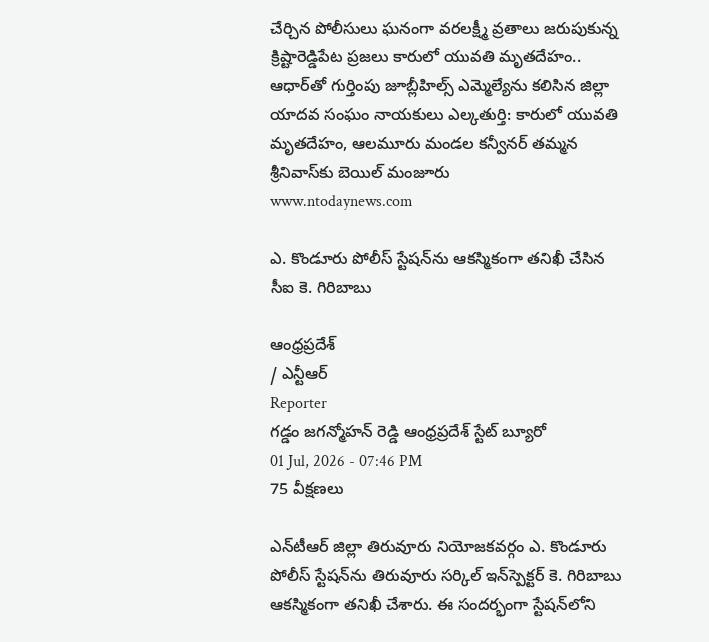చేర్చిన పోలీసులు ఘనంగా వరలక్ష్మీ వ్రతాలు జరుపుకున్న క్రిష్టారెడ్డిపేట ప్రజలు కారులో యువతి మృతదేహం.. ఆధార్‌తో గుర్తింపు జూబ్లీహిల్స్ ఎమ్మెల్యేను కలిసిన జిల్లా యాదవ సంఘం నాయకులు ఎల్కతుర్తి: కారులో యువతి మృతదేహం, ఆలమూరు మండల కన్వీనర్ తమ్మన శ్రీనివాస్‌కు బెయిల్ మంజూరు
www.ntodaynews.com

ఎ. కొండూరు పోలీస్ స్టేషన్‌ను ఆకస్మికంగా తనిఖీ చేసిన సీఐ కె. గిరిబాబు

ఆంధ్రప్రదేశ్
/ ఎన్టీఆర్
Reporter
గడ్డం జగన్మోహన్ రెడ్డి ఆంధ్రప్రదేశ్ స్టేట్ బ్యూరో
01 Jul, 2026 - 07:46 PM
75 వీక్షణలు

ఎన్‌టీఆర్ జిల్లా తిరువూరు నియోజకవర్గం ఎ. కొండూరు పోలీస్ స్టేషన్‌ను తిరువూరు సర్కిల్ ఇన్‌స్పెక్టర్ కె. గిరిబాబు ఆకస్మికంగా తనిఖీ చేశారు. ఈ సందర్భంగా స్టేషన్‌లోని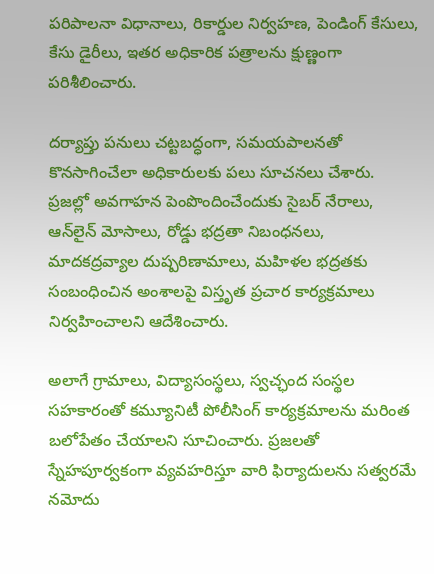పరిపాలనా విధానాలు, రికార్డుల నిర్వహణ, పెండింగ్ కేసులు, కేసు డైరీలు, ఇతర అధికారిక పత్రాలను క్షుణ్ణంగా పరిశీలించారు.

దర్యాప్తు పనులు చట్టబద్ధంగా, సమయపాలనతో కొనసాగించేలా అధికారులకు పలు సూచనలు చేశారు. ప్రజల్లో అవగాహన పెంపొందించేందుకు సైబర్ నేరాలు, ఆన్‌లైన్ మోసాలు, రోడ్డు భద్రతా నిబంధనలు, మాదకద్రవ్యాల దుష్పరిణామాలు, మహిళల భద్రతకు సంబంధించిన అంశాలపై విస్తృత ప్రచార కార్యక్రమాలు నిర్వహించాలని ఆదేశించారు.

అలాగే గ్రామాలు, విద్యాసంస్థలు, స్వచ్ఛంద సంస్థల సహకారంతో కమ్యూనిటీ పోలీసింగ్ కార్యక్రమాలను మరింత బలోపేతం చేయాలని సూచించారు. ప్రజలతో స్నేహపూర్వకంగా వ్యవహరిస్తూ వారి ఫిర్యాదులను సత్వరమే నమోదు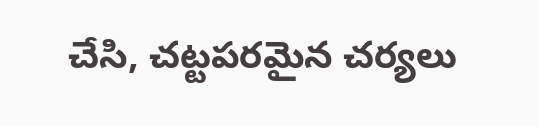చేసి, చట్టపరమైన చర్యలు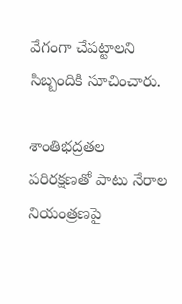వేగంగా చేపట్టాలని సిబ్బందికి సూచించారు.

శాంతిభద్రతల పరిరక్షణతో పాటు నేరాల నియంత్రణపై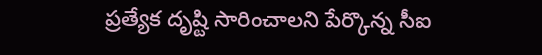ప్రత్యేక దృష్టి సారించాలని పేర్కొన్న సీఐ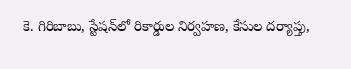కె. గిరిబాబు, స్టేషన్‌లో రికార్డుల నిర్వహణ, కేసుల దర్యాప్తు,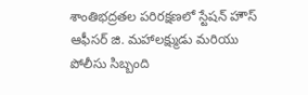శాంతిభద్రతల పరిరక్షణలో స్టేషన్ హౌస్ ఆఫీసర్ జి. మహాలక్ష్ముడు మరియు పోలీసు సిబ్బంది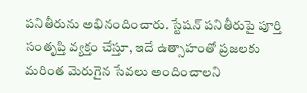పనితీరును అభినందించారు. స్టేషన్ పనితీరుపై పూర్తి సంతృప్తి వ్యక్తం చేస్తూ, ఇదే ఉత్సాహంతో ప్రజలకు మరింత మెరుగైన సేవలు అందించాలని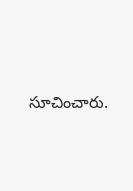సూచించారు.